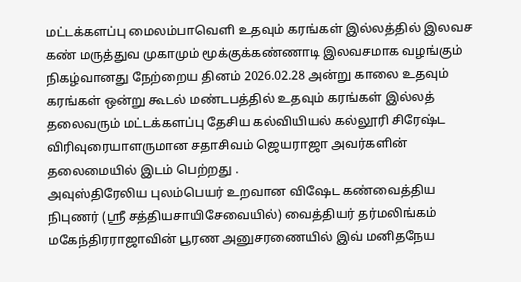மட்டக்களப்பு மைலம்பாவெளி உதவும் கரங்கள் இல்லத்தில் இலவச கண் மருத்துவ முகாமும் மூக்குக்கண்ணாடி இலவசமாக வழங்கும் நிகழ்வானது நேற்றைய தினம் 2026.02.28 அன்று காலை உதவும் கரங்கள் ஒன்று கூடல் மண்டபத்தில் உதவும் கரங்கள் இல்லத் தலைவரும் மட்டக்களப்பு தேசிய கல்வியியல் கல்லூரி சிரேஷ்ட விரிவுரையாளருமான சதாசிவம் ஜெயராஜா அவர்களின் தலைமையில் இடம் பெற்றது .
அவுஸ்திரேலிய புலம்பெயர் உறவான விஷேட கண்வைத்திய நிபுணர் (ஸ்ரீ சத்தியசாயிசேவையில்) வைத்தியர் தர்மலிங்கம் மகேந்திரராஜாவின் பூரண அனுசரணையில் இவ் மனிதநேய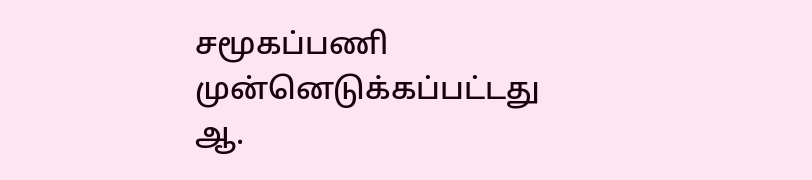சமூகப்பணி முன்னெடுக்கப்பட்டது
ஆ.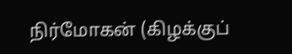நிர்மோகன் (கிழக்குப்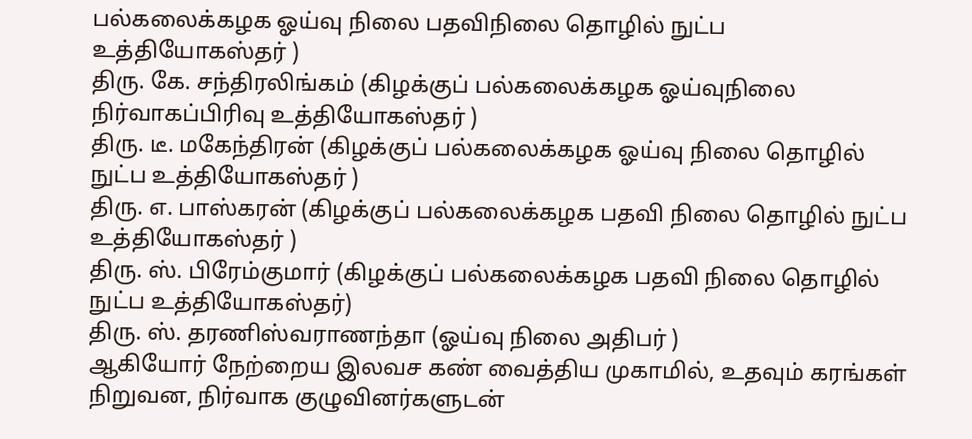பல்கலைக்கழக ஓய்வு நிலை பதவிநிலை தொழில் நுட்ப உத்தியோகஸ்தர் )
திரு. கே. சந்திரலிங்கம் (கிழக்குப் பல்கலைக்கழக ஓய்வுநிலை நிர்வாகப்பிரிவு உத்தியோகஸ்தர் )
திரு. டீ. மகேந்திரன் (கிழக்குப் பல்கலைக்கழக ஓய்வு நிலை தொழில் நுட்ப உத்தியோகஸ்தர் )
திரு. எ. பாஸ்கரன் (கிழக்குப் பல்கலைக்கழக பதவி நிலை தொழில் நுட்ப உத்தியோகஸ்தர் )
திரு. ஸ். பிரேம்குமார் (கிழக்குப் பல்கலைக்கழக பதவி நிலை தொழில் நுட்ப உத்தியோகஸ்தர்)
திரு. ஸ். தரணிஸ்வராணந்தா (ஓய்வு நிலை அதிபர் )
ஆகியோர் நேற்றைய இலவச கண் வைத்திய முகாமில், உதவும் கரங்கள் நிறுவன, நிர்வாக குழுவினர்களுடன்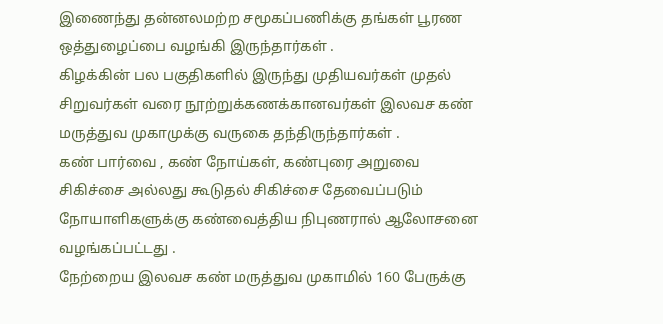இணைந்து தன்னலமற்ற சமூகப்பணிக்கு தங்கள் பூரண ஒத்துழைப்பை வழங்கி இருந்தார்கள் .
கிழக்கின் பல பகுதிகளில் இருந்து முதியவர்கள் முதல் சிறுவர்கள் வரை நூற்றுக்கணக்கானவர்கள் இலவச கண் மருத்துவ முகாமுக்கு வருகை தந்திருந்தார்கள் .
கண் பார்வை , கண் நோய்கள், கண்புரை அறுவை சிகிச்சை அல்லது கூடுதல் சிகிச்சை தேவைப்படும் நோயாளிகளுக்கு கண்வைத்திய நிபுணரால் ஆலோசனை வழங்கப்பட்டது .
நேற்றைய இலவச கண் மருத்துவ முகாமில் 160 பேருக்கு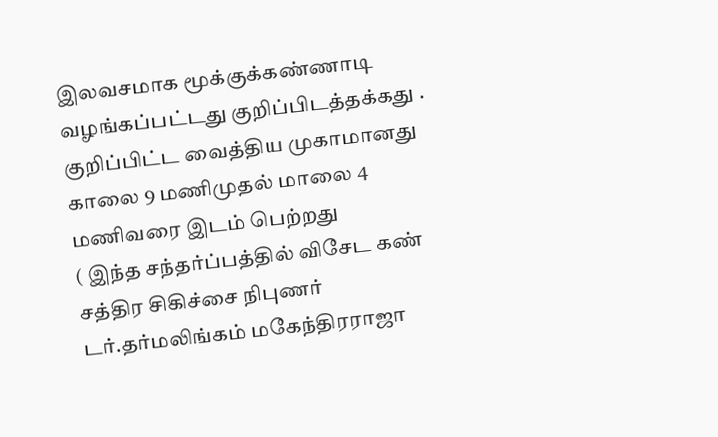இலவசமாக மூக்குக்கண்ணாடி வழங்கப்பட்டது குறிப்பிடத்தக்கது .
குறிப்பிட்ட வைத்திய முகாமானது காலை 9 மணிமுதல் மாலை 4 மணிவரை இடம் பெற்றது
( இந்த சந்தர்ப்பத்தில் விசேட கண் சத்திர சிகிச்சை நிபுணர் டர்.தர்மலிங்கம் மகேந்திரராஜா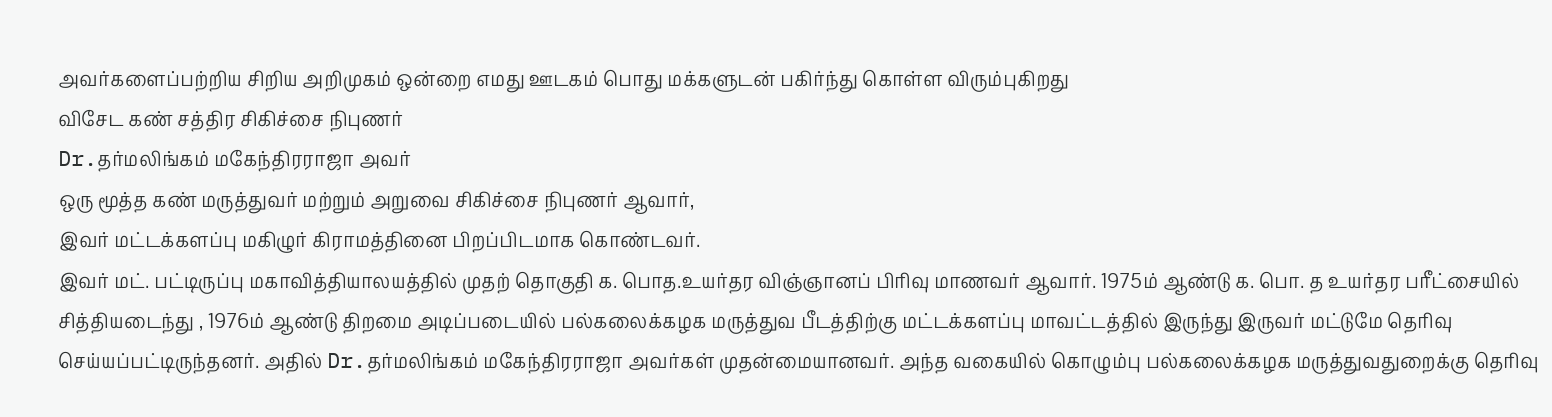அவர்களைப்பற்றிய சிறிய அறிமுகம் ஒன்றை எமது ஊடகம் பொது மக்களுடன் பகிர்ந்து கொள்ள விரும்புகிறது
விசேட கண் சத்திர சிகிச்சை நிபுணர்
Dr.தர்மலிங்கம் மகேந்திரராஜா அவர்
ஒரு மூத்த கண் மருத்துவர் மற்றும் அறுவை சிகிச்சை நிபுணர் ஆவார்,
இவர் மட்டக்களப்பு மகிழுர் கிராமத்தினை பிறப்பிடமாக கொண்டவர்.
இவர் மட். பட்டிருப்பு மகாவித்தியாலயத்தில் முதற் தொகுதி க. பொத.உயர்தர விஞ்ஞானப் பிரிவு மாணவர் ஆவார். 1975ம் ஆண்டு க. பொ. த உயர்தர பரீட்சையில் சித்தியடைந்து , 1976ம் ஆண்டு திறமை அடிப்படையில் பல்கலைக்கழக மருத்துவ பீடத்திற்கு மட்டக்களப்பு மாவட்டத்தில் இருந்து இருவர் மட்டுமே தெரிவு செய்யப்பட்டிருந்தனர். அதில் Dr.தர்மலிங்கம் மகேந்திரராஜா அவர்கள் முதன்மையானவர். அந்த வகையில் கொழும்பு பல்கலைக்கழக மருத்துவதுறைக்கு தெரிவு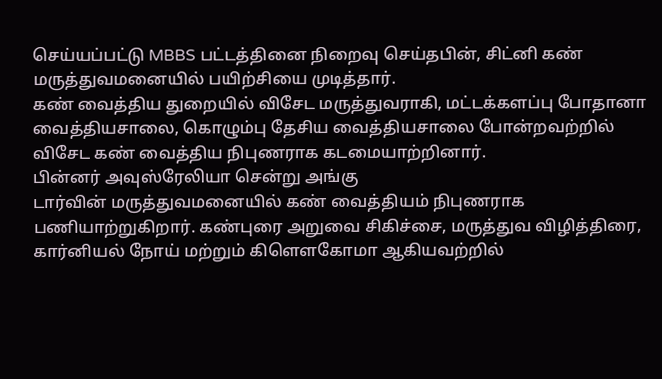செய்யப்பட்டு MBBS பட்டத்தினை நிறைவு செய்தபின், சிட்னி கண் மருத்துவமனையில் பயிற்சியை முடித்தார்.
கண் வைத்திய துறையில் விசேட மருத்துவராகி, மட்டக்களப்பு போதானா வைத்தியசாலை, கொழும்பு தேசிய வைத்தியசாலை போன்றவற்றில் விசேட கண் வைத்திய நிபுணராக கடமையாற்றினார்.
பின்னர் அவுஸ்ரேலியா சென்று அங்கு
டார்வின் மருத்துவமனையில் கண் வைத்தியம் நிபுணராக பணியாற்றுகிறார். கண்புரை அறுவை சிகிச்சை, மருத்துவ விழித்திரை, கார்னியல் நோய் மற்றும் கிளௌகோமா ஆகியவற்றில்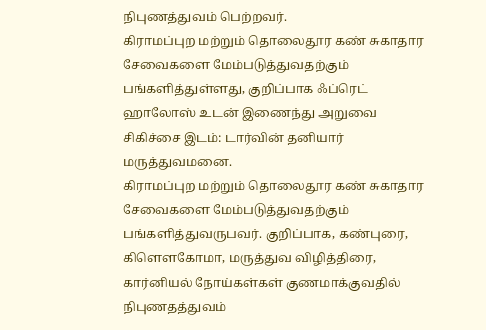நிபுணத்துவம் பெற்றவர்.
கிராமப்புற மற்றும் தொலைதூர கண் சுகாதார சேவைகளை மேம்படுத்துவதற்கும் பங்களித்துள்ளது, குறிப்பாக ஃப்ரெட் ஹாலோஸ் உடன் இணைந்து அறுவை சிகிச்சை இடம்: டார்வின் தனியார் மருத்துவமனை.
கிராமப்புற மற்றும் தொலைதூர கண் சுகாதார சேவைகளை மேம்படுத்துவதற்கும் பங்களித்துவருபவர். குறிப்பாக, கண்புரை, கிளௌகோமா, மருத்துவ விழித்திரை, கார்னியல் நோய்கள்கள் குணமாக்குவதில் நிபுணதத்துவம்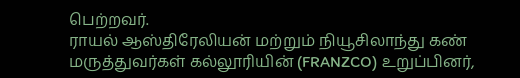பெற்றவர்.
ராயல் ஆஸ்திரேலியன் மற்றும் நியூசிலாந்து கண் மருத்துவர்கள் கல்லூரியின் (FRANZCO) உறுப்பினர்,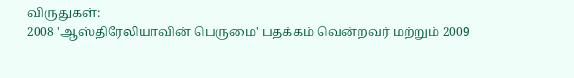விருதுகள்:
2008 'ஆஸ்திரேலியாவின் பெருமை' பதக்கம் வென்றவர் மற்றும் 2009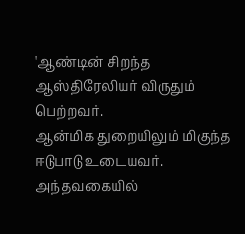'ஆண்டின் சிறந்த ஆஸ்திரேலியர் விருதும் பெற்றவர்.
ஆன்மிக துறையிலும் மிகுந்த ஈடுபாடு உடையவர். அந்தவகையில்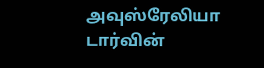அவுஸ்ரேலியா டார்வின்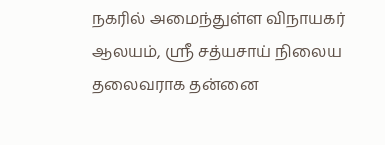நகரில் அமைந்துள்ள விநாயகர் ஆலயம், ஸ்ரீ சத்யசாய் நிலைய தலைவராக தன்னை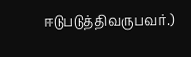ஈடுபடுத்திவருபவர்.)